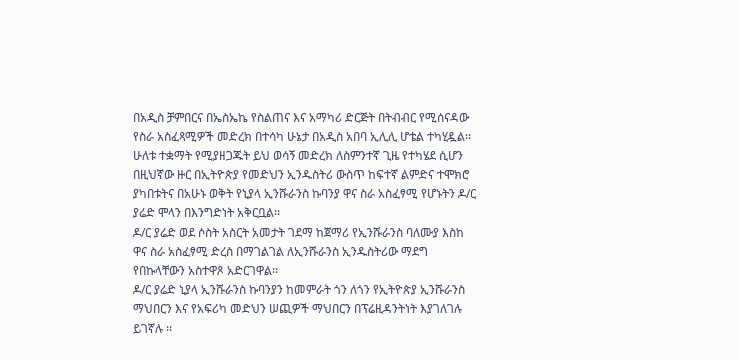በአዲስ ቻምበርና በኤስኤኬ የስልጠና እና አማካሪ ድርጅት በትብብር የሚሰናዳው የስራ አስፈጻሚዎች መድረክ በተሳካ ሁኔታ በአዲስ አበባ ኢሊሊ ሆቴል ተካሂዷል፡፡
ሁለቱ ተቋማት የሚያዘጋጁት ይህ ወሳኝ መድረክ ለስምንተኛ ጊዜ የተካሄደ ሲሆን በዚህኛው ዙር በኢትዮጵያ የመድህን ኢንዱስትሪ ውስጥ ከፍተኛ ልምድና ተሞክሮ ያካበቱትና በአሁኑ ወቅት የኒያላ ኢንሹራንስ ኩባንያ ዋና ስራ አስፈፃሚ የሆኑትን ዶ/ር ያሬድ ሞላን በእንግድነት አቅርቧል፡፡
ዶ/ር ያሬድ ወደ ሶስት አስርት አመታት ገደማ ከጀማሪ የኢንሹራንስ ባለሙያ እስከ ዋና ስራ አስፈፃሚ ድረስ በማገልገል ለኢንሹራንስ ኢንዱስትሪው ማደግ የበኩላቸውን አስተዋጾ አድርገዋል፡፡
ዶ/ር ያሬድ ኒያላ ኢንሹራንስ ኩባንያን ከመምራት ጎን ለጎን የኢትዮጵያ ኢንሹራንስ ማህበርን እና የአፍሪካ መድህን ሠጪዎች ማህበርን በፕሬዚዳንትነት እያገለገሉ ይገኛሉ ፡፡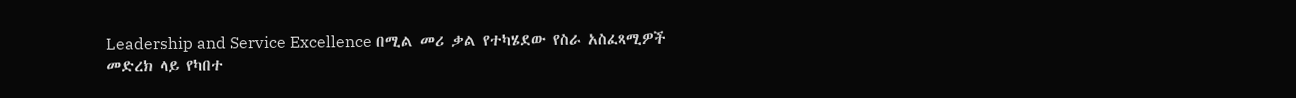Leadership and Service Excellence በሚል መሪ ቃል የተካሄደው የስራ አስፈጻሚዎች መድረክ ላይ የካበተ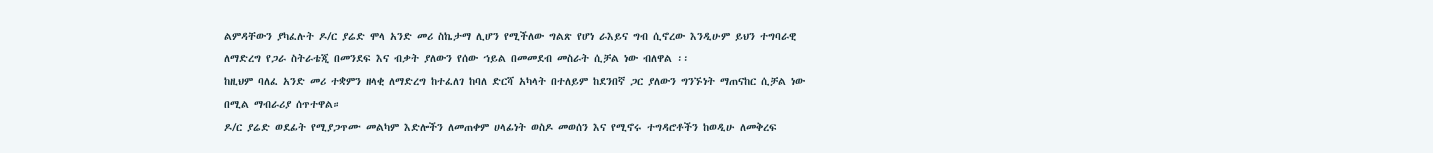ልምዳቸውን ያካፈሉት ዶ/ር ያሬድ ሞላ አንድ መሪ ስኬታማ ሊሆን የሚችለው ግልጽ የሆነ ራእይና ግብ ሲኖረው እንዲሁም ይህን ተግባራዊ ለማድረግ የጋራ ስትራቴጂ በመንደፍ እና ብቃት ያለውን የሰው ኀይል በመመደብ መስራት ሲቻል ነው ብለዋል ፡፡
ከዚህም ባለፈ አንድ መሪ ተቋምን ዘላቂ ለማድረግ ከተፈለገ ከባለ ድርሻ አካላት በተለይም ከደንበኛ ጋር ያለውን ግንኙነት ማጠናከር ሲቻል ነው በሚል ማብራሪያ ሰጥተዋል።
ዶ/ር ያሬድ ወደፊት የሚያጋጥሙ መልካም እድሎችን ለመጠቀም ሀላፊነት ወስዶ መወሰን እና የሚኖሩ ተግዳሮቶችን ከወዲሁ ለመቅረፍ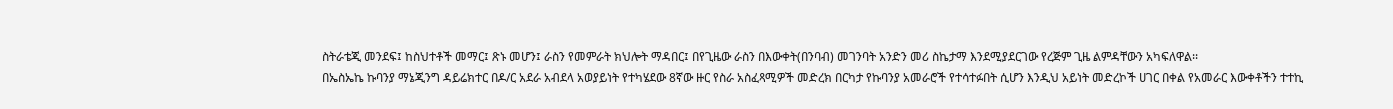ስትራቴጂ መንደፍ፤ ከስህተቶች መማር፤ ጽኑ መሆን፤ ራስን የመምራት ክህሎት ማዳበር፤ በየጊዜው ራስን በእውቀት(በንባብ) መገንባት አንድን መሪ ስኬታማ እንደሚያደርገው የረጅም ጊዜ ልምዳቸውን አካፍለዋል፡፡
በኤስኤኬ ኩባንያ ማኔጂንግ ዳይሬክተር በዶ/ር አደራ አብደላ አወያይነት የተካሄደው 8ኛው ዙር የስራ አስፈጻሚዎች መድረክ በርካታ የኩባንያ አመራሮች የተሳተፉበት ሲሆን እንዲህ አይነት መድረኮች ሀገር በቀል የአመራር እውቀቶችን ተተኪ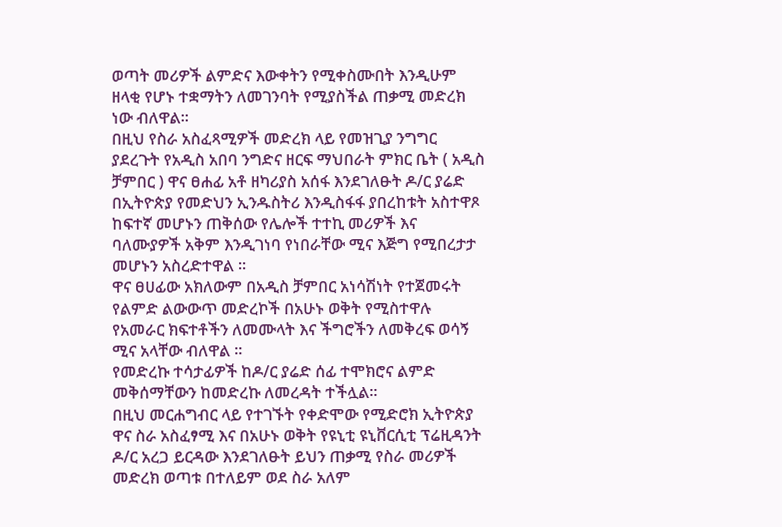ወጣት መሪዎች ልምድና እውቀትን የሚቀስሙበት እንዲሁም ዘላቂ የሆኑ ተቋማትን ለመገንባት የሚያስችል ጠቃሚ መድረክ ነው ብለዋል፡፡
በዚህ የስራ አስፈጻሚዎች መድረክ ላይ የመዝጊያ ንግግር ያደረጉት የአዲስ አበባ ንግድና ዘርፍ ማህበራት ምክር ቤት ( አዲስ ቻምበር ) ዋና ፀሐፊ አቶ ዘካሪያስ አሰፋ እንደገለፁት ዶ/ር ያሬድ በኢትዮጵያ የመድህን ኢንዱስትሪ እንዲስፋፋ ያበረከቱት አስተዋጾ ከፍተኛ መሆኑን ጠቅሰው የሌሎች ተተኪ መሪዎች እና ባለሙያዎች አቅም እንዲገነባ የነበራቸው ሚና እጅግ የሚበረታታ መሆኑን አስረድተዋል ፡፡
ዋና ፀሀፊው አክለውም በአዲስ ቻምበር አነሳሽነት የተጀመሩት የልምድ ልውውጥ መድረኮች በአሁኑ ወቅት የሚስተዋሉ የአመራር ክፍተቶችን ለመሙላት እና ችግሮችን ለመቅረፍ ወሳኝ ሚና አላቸው ብለዋል ፡፡
የመድረኩ ተሳታፊዎች ከዶ/ር ያሬድ ሰፊ ተሞክሮና ልምድ መቅሰማቸውን ከመድረኩ ለመረዳት ተችሏል።
በዚህ መርሐግብር ላይ የተገኙት የቀድሞው የሚድሮክ ኢትዮጵያ ዋና ስራ አስፈፃሚ እና በአሁኑ ወቅት የዩኒቲ ዩኒቨርሲቲ ፕሬዚዳንት ዶ/ር አረጋ ይርዳው እንደገለፁት ይህን ጠቃሚ የስራ መሪዎች መድረክ ወጣቱ በተለይም ወደ ስራ አለም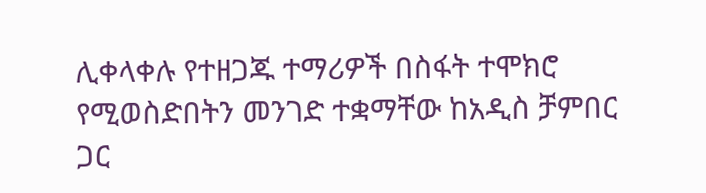ሊቀላቀሉ የተዘጋጁ ተማሪዎች በስፋት ተሞክሮ የሚወስድበትን መንገድ ተቋማቸው ከአዲስ ቻምበር ጋር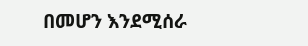በመሆን እንደሚሰራ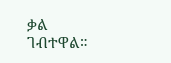ቃል ገብተዋል።